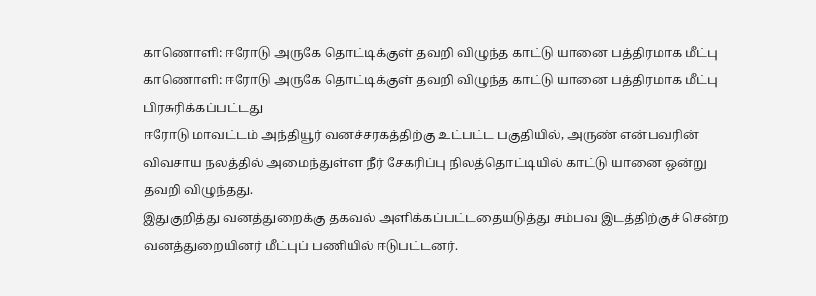காணொளி: ஈரோடு அருகே தொட்டிக்குள் தவறி விழுந்த காட்டு யானை பத்திரமாக மீட்பு
காணொளி: ஈரோடு அருகே தொட்டிக்குள் தவறி விழுந்த காட்டு யானை பத்திரமாக மீட்பு
பிரசுரிக்கப்பட்டது
ஈரோடு மாவட்டம் அந்தியூர் வனச்சரகத்திற்கு உட்பட்ட பகுதியில், அருண் என்பவரின் விவசாய நலத்தில் அமைந்துள்ள நீர் சேகரிப்பு நிலத்தொட்டியில் காட்டு யானை ஒன்று தவறி விழுந்தது.
இதுகுறித்து வனத்துறைக்கு தகவல் அளிக்கப்பட்டதையடுத்து சம்பவ இடத்திற்குச் சென்ற வனத்துறையினர் மீட்புப் பணியில் ஈடுபட்டனர்.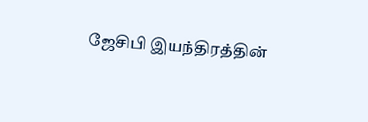ஜேசிபி இயந்திரத்தின்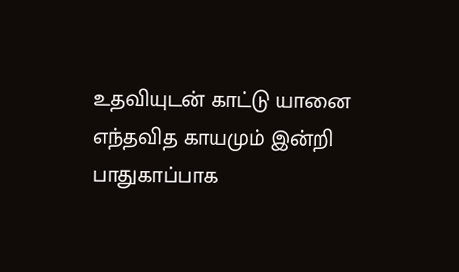உதவியுடன் காட்டு யானை எந்தவித காயமும் இன்றி பாதுகாப்பாக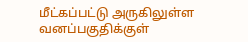மீட்கப்பட்டு அருகிலுள்ள வனப்பகுதிக்குள்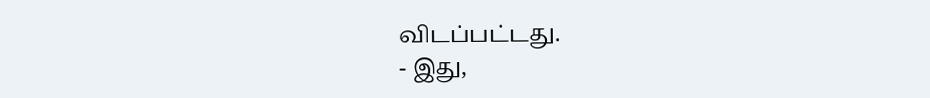விடப்பட்டது.
- இது,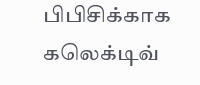பிபிசிக்காக கலெக்டிவ்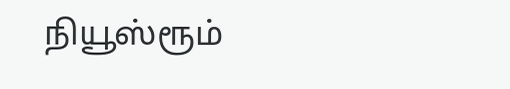நியூஸ்ரூம்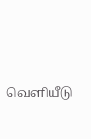வெளியீடு